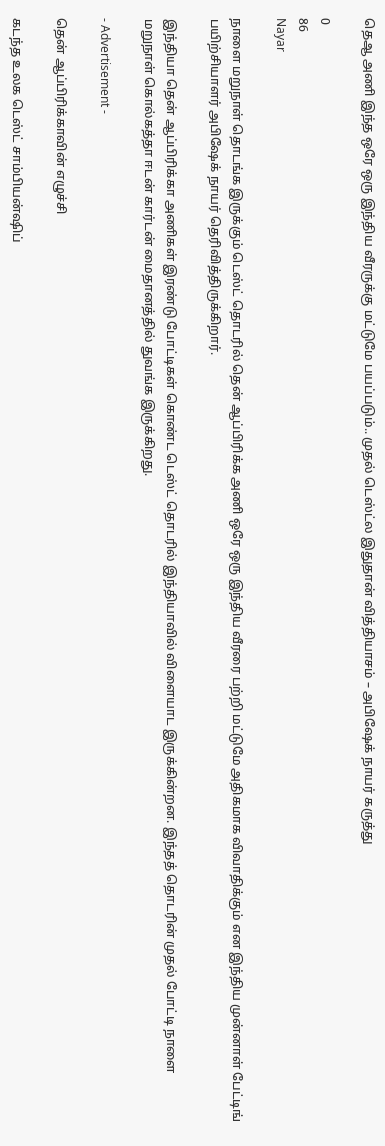தெஆ அணி இந்த ஒரே ஒரு இந்திய வீரருக்கு மட்டுமே பயப்படும்.. முதல் டெஸ்ட்ல இதுதான் வித்தியாசம் – அபிஷேக் நாயர் கருத்து

0
86
Nayar

நாளை மறுநாள் தொடங்க இருக்கும் டெஸ்ட் தொடரில் தென் ஆப்பிரிக்க அணி ஒரே ஒரு இந்திய வீரரை பற்றி மட்டுமே அதிகமாக விவாதிக்கும் என இந்திய முன்னாள் பேட்டிங் பயிற்சியாளர் அபிஷேக் நாயர் தெரிவித்திருக்கிறார்.

இந்தியா தென் ஆப்பிரிக்கா அணிகள் இரண்டு போட்டிகள் கொண்ட டெஸ்ட் தொடரில் இந்தியாவில் விளையாட இருக்கின்றன. இந்தத் தொடரின் முதல் போட்டி நாளை மறுநாள் கொல்கத்தா ஈடன் கார்டன் மைதானத்தில் துவங்க இருக்கிறது.

- Advertisement -

தென் ஆப்பிரிக்காவின் எழுச்சி

கடந்த உலக டெஸ்ட் சாம்பியன்ஷிப்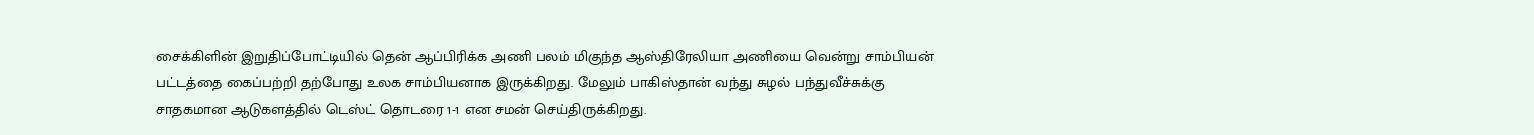சைக்கிளின் இறுதிப்போட்டியில் தென் ஆப்பிரிக்க அணி பலம் மிகுந்த ஆஸ்திரேலியா அணியை வென்று சாம்பியன் பட்டத்தை கைப்பற்றி தற்போது உலக சாம்பியனாக இருக்கிறது. மேலும் பாகிஸ்தான் வந்து சுழல் பந்துவீச்சுக்கு சாதகமான ஆடுகளத்தில் டெஸ்ட் தொடரை 1-1 என சமன் செய்திருக்கிறது.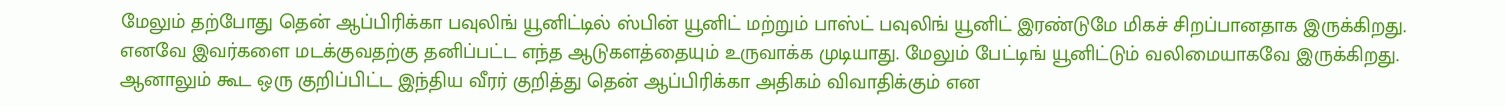மேலும் தற்போது தென் ஆப்பிரிக்கா பவுலிங் யூனிட்டில் ஸ்பின் யூனிட் மற்றும் பாஸ்ட் பவுலிங் யூனிட் இரண்டுமே மிகச் சிறப்பானதாக இருக்கிறது. எனவே இவர்களை மடக்குவதற்கு தனிப்பட்ட எந்த ஆடுகளத்தையும் உருவாக்க முடியாது. மேலும் பேட்டிங் யூனிட்டும் வலிமையாகவே இருக்கிறது. ஆனாலும் கூட ஒரு குறிப்பிட்ட இந்திய வீரர் குறித்து தென் ஆப்பிரிக்கா அதிகம் விவாதிக்கும் என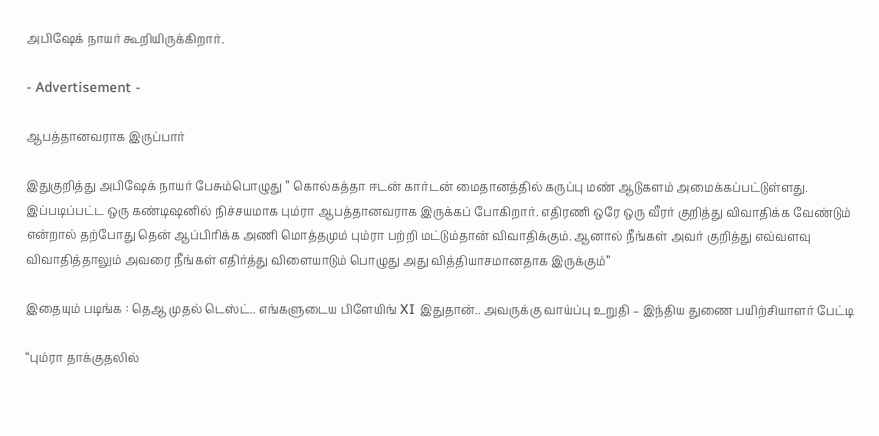அபிஷேக் நாயர் கூறியிருக்கிறார்.

- Advertisement -

ஆபத்தானவராக இருப்பார்

இதுகுறித்து அபிஷேக் நாயர் பேசும்பொழுது ” கொல்கத்தா ஈடன் கார்டன் மைதானத்தில் கருப்பு மண் ஆடுகளம் அமைக்கப்பட்டுள்ளது. இப்படிப்பட்ட ஒரு கண்டிஷனில் நிச்சயமாக பும்ரா ஆபத்தானவராக இருக்கப் போகிறார். எதிரணி ஒரே ஒரு வீரர் குறித்து விவாதிக்க வேண்டும் என்றால் தற்போது தென் ஆப்பிரிக்க அணி மொத்தமும் பும்ரா பற்றி மட்டும்தான் விவாதிக்கும். ஆனால் நீங்கள் அவர் குறித்து எவ்வளவு விவாதித்தாலும் அவரை நீங்கள் எதிர்த்து விளையாடும் பொழுது அது வித்தியாசமானதாக இருக்கும்”

இதையும் படிங்க : தெஆ முதல் டெஸ்ட்.. எங்களுடைய பிளேயிங் XI இதுதான்.. அவருக்கு வாய்ப்பு உறுதி – இந்திய துணை பயிற்சியாளர் பேட்டி

“பும்ரா தாக்குதலில்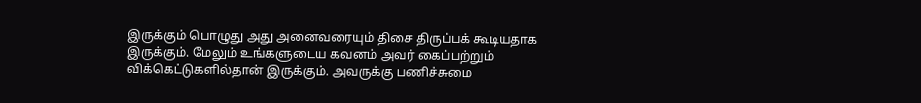இருக்கும் பொழுது அது அனைவரையும் திசை திருப்பக் கூடியதாக இருக்கும். மேலும் உங்களுடைய கவனம் அவர் கைப்பற்றும் விக்கெட்டுகளில்தான் இருக்கும். அவருக்கு பணிச்சுமை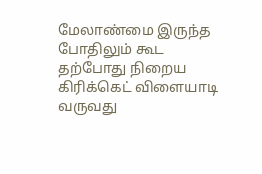மேலாண்மை இருந்த போதிலும் கூட தற்போது நிறைய கிரிக்கெட் விளையாடி வருவது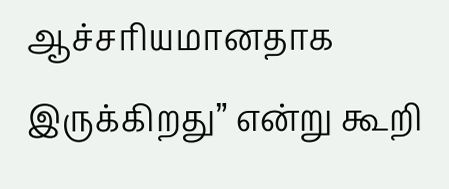ஆச்சரியமானதாக இருக்கிறது” என்று கூறி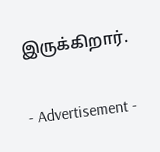இருக்கிறார்.

- Advertisement -